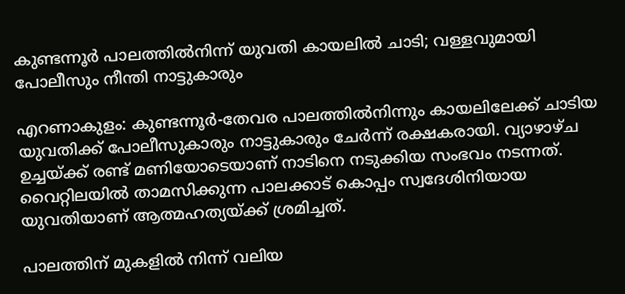കുണ്ടന്നൂർ പാലത്തിൽനിന്ന് യുവതി കായലിൽ ചാടി; വള്ളവുമായി പോലീസും നീന്തി നാട്ടുകാരും

എറണാകുളം: കുണ്ടന്നൂർ-തേവര പാലത്തിൽനിന്നും കായലിലേക്ക് ചാടിയ യുവതിക്ക് പോലീസുകാരും നാട്ടുകാരും ചേർന്ന് രക്ഷകരായി. വ്യാഴാഴ്ച ഉച്ചയ്ക്ക് രണ്ട് മണിയോടെയാണ് നാടിനെ നടുക്കിയ സംഭവം നടന്നത്. വൈറ്റിലയിൽ താമസിക്കുന്ന പാലക്കാട് കൊപ്പം സ്വദേശിനിയായ യുവതിയാണ് ആത്മഹത്യയ്ക്ക് ശ്രമിച്ചത്.

പാലത്തിന് മുകളിൽ നിന്ന് വലിയ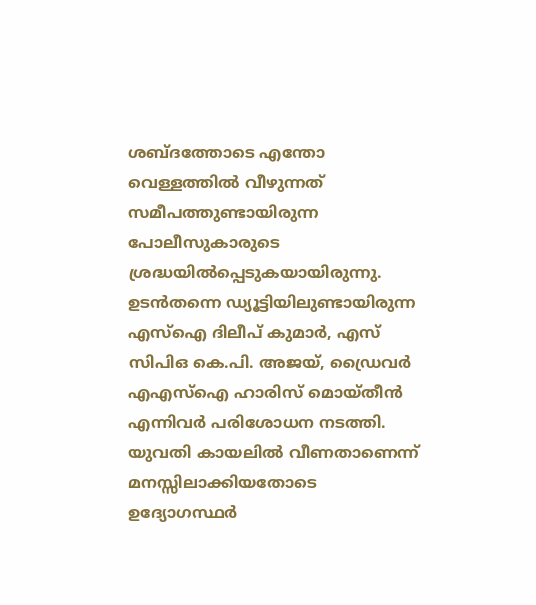ശബ്ദത്തോടെ എന്തോ വെള്ളത്തിൽ വീഴുന്നത് സമീപത്തുണ്ടായിരുന്ന പോലീസുകാരുടെ ശ്രദ്ധയിൽപ്പെടുകയായിരുന്നു. ഉടൻതന്നെ ഡ്യൂട്ടിയിലുണ്ടായിരുന്ന എസ്‌ഐ ദിലീപ് കുമാർ, എസ് സിപിഒ കെ.പി. അജയ്, ഡ്രൈവർ എഎസ്‌ഐ ഹാരിസ് മൊയ്തീൻ എന്നിവർ പരിശോധന നടത്തി. യുവതി കായലിൽ വീണതാണെന്ന് മനസ്സിലാക്കിയതോടെ ഉദ്യോഗസ്ഥർ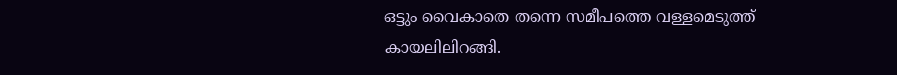ഒട്ടും വൈകാതെ തന്നെ സമീപത്തെ വള്ളമെടുത്ത് കായലിലിറങ്ങി.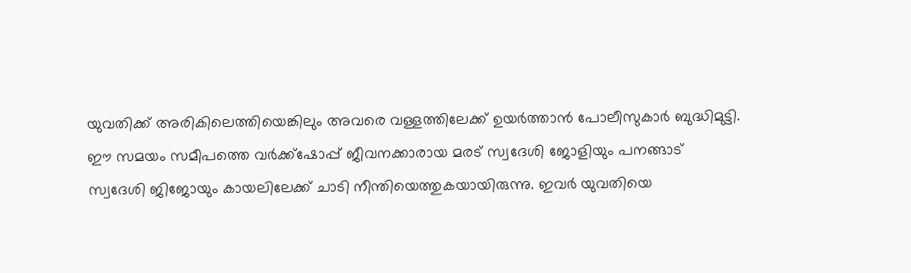യുവതിക്ക് അരികിലെത്തിയെങ്കിലും അവരെ വള്ളത്തിലേക്ക് ഉയർത്താൻ പോലീസുകാർ ബുദ്ധിമുട്ടി. ഈ സമയം സമീപത്തെ വർക്ക്‌ഷോപ്പ് ജീവനക്കാരായ മരട് സ്വദേശി ജോളിയും പനങ്ങാട് സ്വദേശി ജിജോയും കായലിലേക്ക് ചാടി നീന്തിയെത്തുകയായിരുന്നു. ഇവർ യുവതിയെ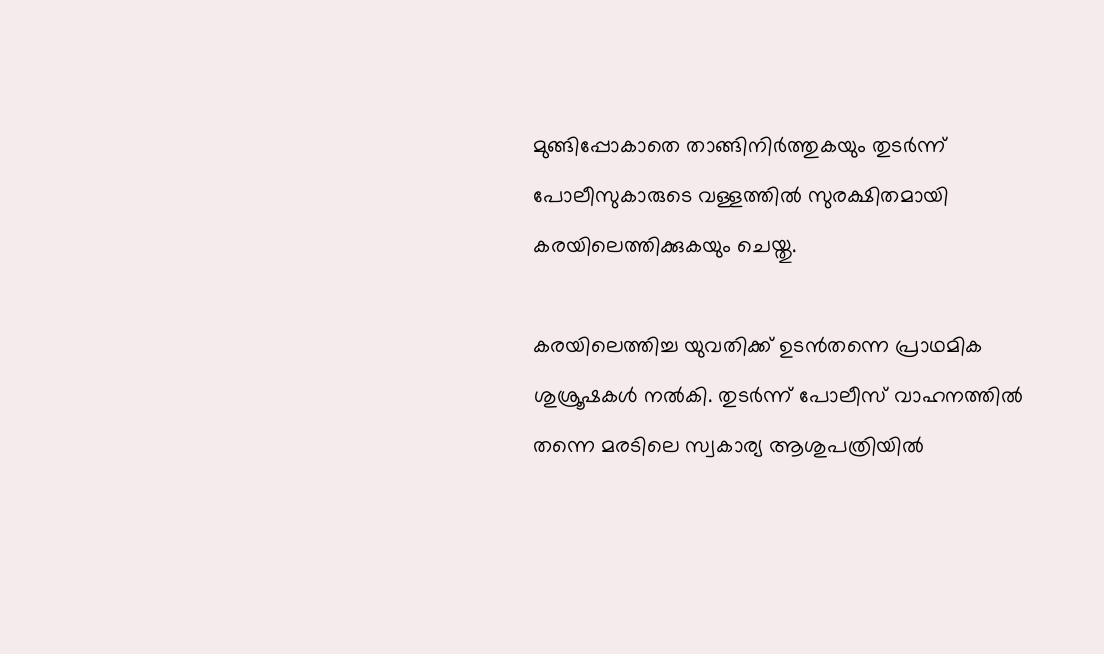മുങ്ങിപ്പോകാതെ താങ്ങിനിർത്തുകയും തുടർന്ന് പോലീസുകാരുടെ വള്ളത്തിൽ സുരക്ഷിതമായി കരയിലെത്തിക്കുകയും ചെയ്തു.

കരയിലെത്തിച്ച യുവതിക്ക് ഉടൻതന്നെ പ്രാഥമിക ശുശ്രൂഷകൾ നൽകി. തുടർന്ന് പോലീസ് വാഹനത്തിൽ തന്നെ മരടിലെ സ്വകാര്യ ആശുപത്രിയിൽ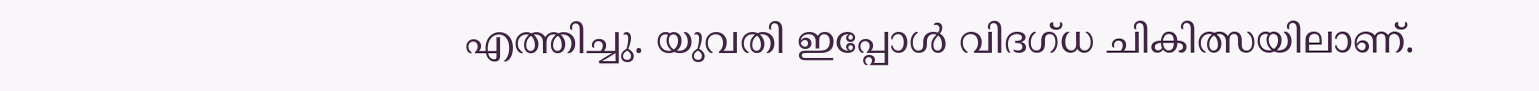എത്തിച്ചു. യുവതി ഇപ്പോൾ വിദഗ്ധ ചികിത്സയിലാണ്.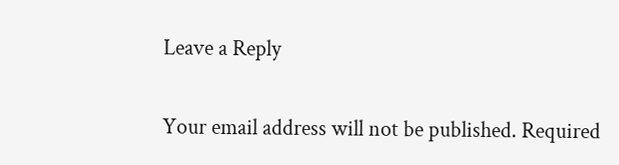Leave a Reply

Your email address will not be published. Required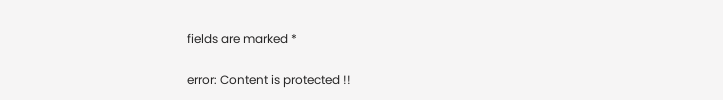fields are marked *

error: Content is protected !!